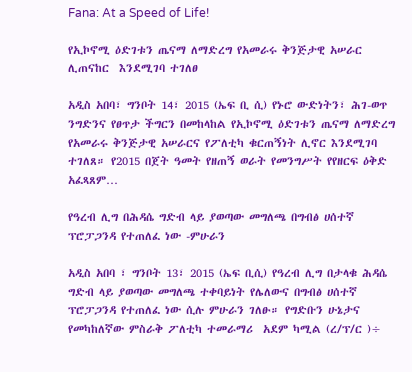Fana: At a Speed of Life!

የኢኮኖሚ ዕድገቱን ጤናማ ለማድረግ የአመራሩ ቅንጅታዊ አሠራር ሊጠናከር  እንደሚገባ ተገለፀ

አዲስ አበባ፣ ግንቦት 14፣ 2015 (ኤፍ ቢ ሲ) የኑሮ ውድነትን፣ ሕገ-ወጥ ንግድንና የፀጥታ ችግርን በመከላከል የኢኮኖሚ ዕድገቱን ጤናማ ለማድረግ የአመራሩ ቅንጅታዊ አሠራርና የፖለቲካ ቁርጠኝነት ሊኖር እንደሚገባ ተገለጸ። የ2015 በጀት ዓመት የዘጠኝ ወራት የመንግሥት የየዘርፍ ዕቅድ አፈጻጸም…

የዓረብ ሊግ በሕዳሴ ግድብ ላይ ያወጣው መግለጫ በግብፅ ሀሰተኛ ፕሮፓጋንዳ የተጠለፈ ነው -ምሁራን

አዲስ አበባ ፣ ግንቦት 13፣ 2015 (ኤፍ ቢሲ) የዓረብ ሊግ በታላቁ ሕዳሴ ግድብ ላይ ያወጣው መግለጫ ተቀባይነት የሌለውና በግብፅ ሀሰተኛ ፕሮፓጋንዳ የተጠለፈ ነው ሲሉ ምሁራን ገለፁ። የግድቡን ሁኔታና የመካከለኛው ምስራቅ ፖለቲካ ተመራማሪ  አደም ካሚል (ረ/ፕ/ር )÷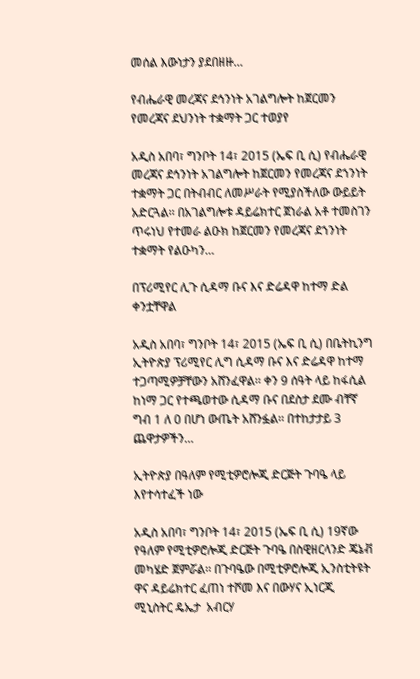መሰል እውነታን ያደበዘዙ…

የብሔራዊ መረጃና ደኅንነት አገልግሎት ከጀርመን የመረጃና ደህንነት ተቋማት ጋር ተወያየ

አዲስ አበባ፣ ግንቦት 14፣ 2015 (ኤፍ ቢ ሲ) የብሔራዊ መረጃና ደኅንነት አገልግሎት ከጀርመን የመረጃና ደኀንነት ተቋማት ጋር በትብብር ለመሥራት የሚያስችለው ውይይት አድርጓል፡፡ በአገልግሎቱ ዳይሬክተር ጀነራል አቶ ተመስገን ጥሩነህ የተመራ ልዑክ ከጀርመን የመረጃና ደኀንነት ተቋማት የልዑካን…

በፕሪሚየር ሊጉ ሲዳማ ቡና እና ድሬዳዋ ከተማ ድል ቀንቷቸዋል

አዲስ አበባ፣ ግንቦት 14፣ 2015 (ኤፍ ቢ ሲ) በቤትኪንግ ኢትዮጵያ ፕሪሚየር ሊግ ሲዳማ ቡና እና ድሬዳዋ ከተማ ተጋጣሚዎቻቸውን አሸንፈዋል፡፡ ቀን 9 ሰዓት ላይ ከፋሲል ከነማ ጋር የተጫወተው ሲዳማ ቡና በደስታ ደሙ ብቸኛ ግብ 1 ለ 0 በሆነ ውጤት አሸንፏል፡፡ በተከታታይ 3 ጨዋታዎችን…

ኢትዮጵያ በዓለም የሚቲዎሮሎጂ ድርጅት ጉባዔ ላይ እየተሳተፈች ነው

አዲስ አበባ፣ ግንቦት 14፣ 2015 (ኤፍ ቢ ሲ) 19ኛው የዓለም የሚቲዎሮሎጂ ድርጅት ጉባዔ በስዊዘርላንድ ጄኔቭ መካሄድ ጀምሯል፡፡ በጉባዔው በሚቲዎሮሎጂ ኢንስቲትዩት ዋና ዳይሬክተር ፈጠነ ተሾመ እና በውሃና ኢነርጂ ሚኒስትር ዴኤታ  አብርሃ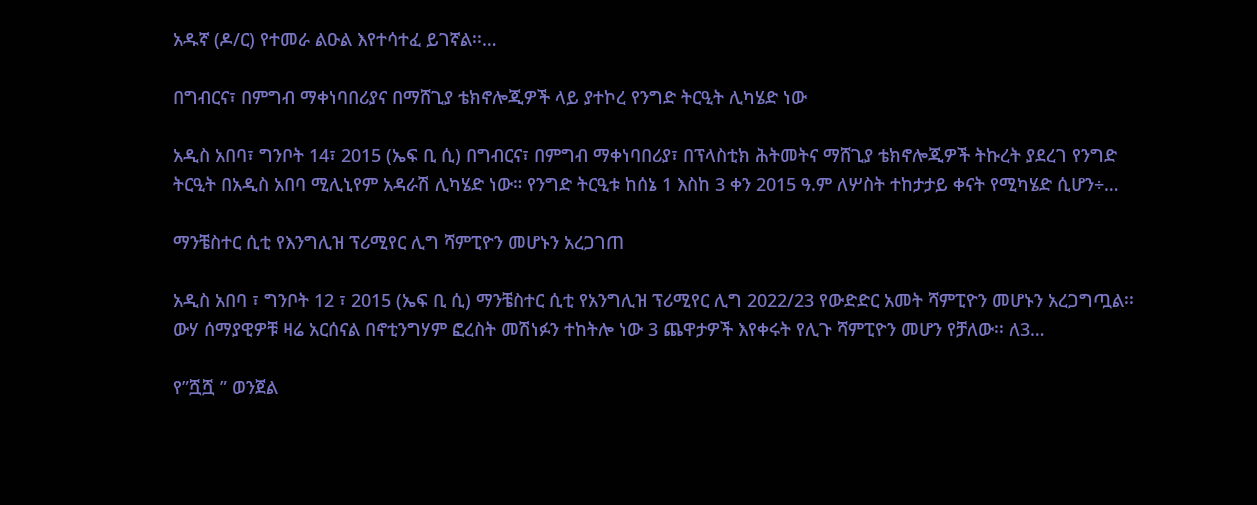አዱኛ (ዶ/ር) የተመራ ልዑል እየተሳተፈ ይገኛል፡፡…

በግብርና፣ በምግብ ማቀነባበሪያና በማሸጊያ ቴክኖሎጂዎች ላይ ያተኮረ የንግድ ትርዒት ሊካሄድ ነው

አዲስ አበባ፣ ግንቦት 14፣ 2015 (ኤፍ ቢ ሲ) በግብርና፣ በምግብ ማቀነባበሪያ፣ በፕላስቲክ ሕትመትና ማሸጊያ ቴክኖሎጂዎች ትኩረት ያደረገ የንግድ ትርዒት በአዲስ አበባ ሚሊኒየም አዳራሽ ሊካሄድ ነው። የንግድ ትርዒቱ ከሰኔ 1 እስከ 3 ቀን 2015 ዓ.ም ለሦስት ተከታታይ ቀናት የሚካሄድ ሲሆን÷…

ማንቼስተር ሲቲ የእንግሊዝ ፕሪሚየር ሊግ ሻምፒዮን መሆኑን አረጋገጠ

አዲስ አበባ ፣ ግንቦት 12 ፣ 2015 (ኤፍ ቢ ሲ) ማንቼስተር ሲቲ የአንግሊዝ ፕሪሚየር ሊግ 2022/23 የውድድር አመት ሻምፒዮን መሆኑን አረጋግጧል፡፡ ውሃ ሰማያዊዎቹ ዛሬ አርሰናል በኖቲንግሃም ፎረስት መሽነፉን ተከትሎ ነው 3 ጨዋታዎች እየቀሩት የሊጉ ሻምፒዮን መሆን የቻለው፡፡ ለ3…

የ”ሿሿ ” ወንጀል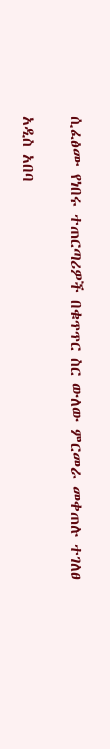ሲፈፅሙ የነበሩ ተጠርጣሪዎች በቁጥጥር ስር ውለው ምርመራ መቀጠሉ ተገለፀ

አዲስ አበባ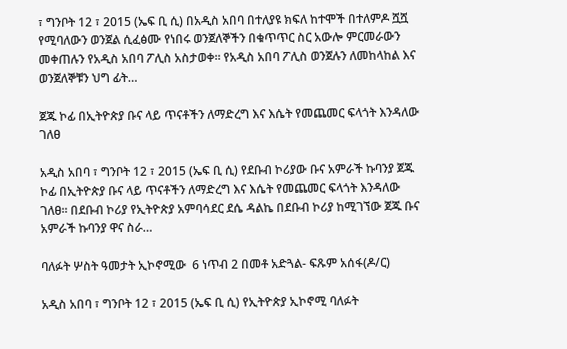፣ ግንቦት 12 ፣ 2015 (ኤፍ ቢ ሲ) በአዲስ አበባ በተለያዩ ክፍለ ከተሞች በተለምዶ ሿሿ የሚባለውን ወንጀል ሲፈፅሙ የነበሩ ወንጀለኞችን በቁጥጥር ስር አውሎ ምርመራውን መቀጠሉን የአዲስ አበባ ፖሊስ አስታወቀ፡፡ የአዲስ አበባ ፖሊስ ወንጀሉን ለመከላከል እና ወንጀለኞቹን ህግ ፊት…

ጀጁ ኮፊ በኢትዮጵያ ቡና ላይ ጥናቶችን ለማድረግ እና እሴት የመጨመር ፍላጎት እንዳለው ገለፀ

አዲስ አበባ ፣ ግንቦት 12 ፣ 2015 (ኤፍ ቢ ሲ) የደቡብ ኮሪያው ቡና አምራች ኩባንያ ጀጁ ኮፊ በኢትዮጵያ ቡና ላይ ጥናቶችን ለማድረግ እና እሴት የመጨመር ፍላጎት እንዳለው ገለፀ፡፡ በደቡብ ኮሪያ የኢትዮጵያ አምባሳደር ደሴ ዳልኬ በደቡብ ኮሪያ ከሚገኘው ጀጁ ቡና አምራች ኩባንያ ዋና ስራ…

ባለፉት ሦስት ዓመታት ኢኮኖሚው  6 ነጥብ 2 በመቶ አድጓል- ፍጹም አሰፋ(ዶ/ር)

አዲስ አበባ ፣ ግንቦት 12 ፣ 2015 (ኤፍ ቢ ሲ) የኢትዮጵያ ኢኮኖሚ ባለፉት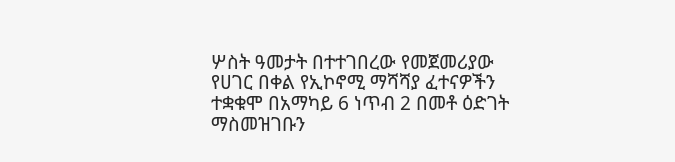ሦስት ዓመታት በተተገበረው የመጀመሪያው የሀገር በቀል የኢኮኖሚ ማሻሻያ ፈተናዎችን ተቋቁሞ በአማካይ 6 ነጥብ 2 በመቶ ዕድገት ማስመዝገቡን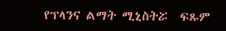የፕላንና ልማት ሚኒስትሯ  ፍጹም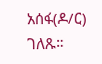አሰፋ(ዶ/ር) ገለጹ።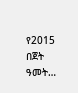የ2015 በጀት ዓመት…